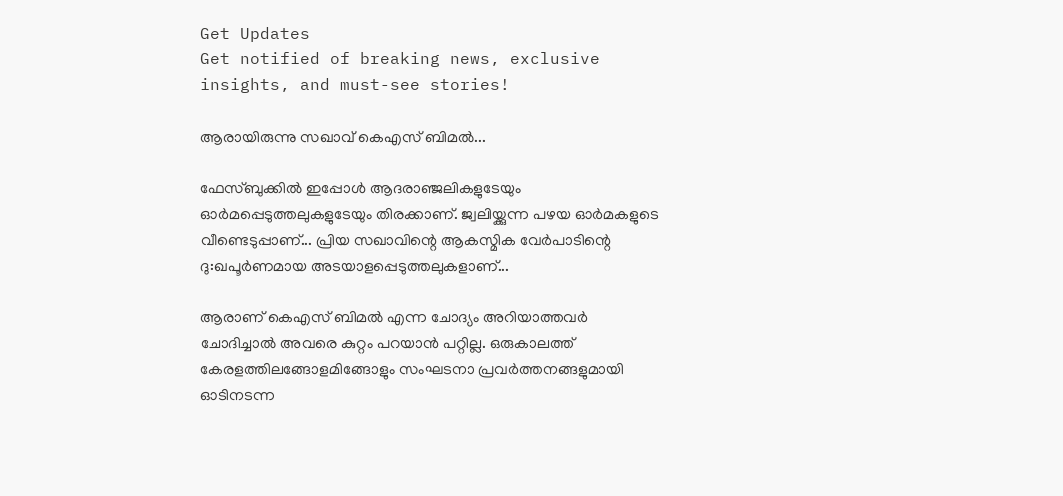Get Updates
Get notified of breaking news, exclusive insights, and must-see stories!

ആരായിരുന്നു സഖാവ് കെഎസ് ബിമല്‍...

ഫേസ്ബുക്കില്‍ ഇപ്പോള്‍ ആദരാഞ്ജലികളുടേയും ഓര്‍മപ്പെടുത്തലുകളുടേയും തിരക്കാണ്. ജ്വലിയ്ക്കുന്ന പഴയ ഓര്‍മകളുടെ വീണ്ടെടുപ്പാണ്... പ്രിയ സഖാവിന്റെ ആകസ്മിക വേര്‍പാടിന്റെ ദു:ഖപൂര്‍ണമായ അടയാളപ്പെടുത്തലുകളാണ്...

ആരാണ് കെഎസ് ബിമല്‍ എന്ന ചോദ്യം അറിയാത്തവര്‍ ചോദിച്ചാല്‍ അവരെ കുറ്റം പറയാന്‍ പറ്റില്ല. ഒരുകാലത്ത് കേരളത്തിലങ്ങോളമിങ്ങോളും സംഘടനാ പ്രവര്‍ത്തനങ്ങളുമായി ഓടിനടന്ന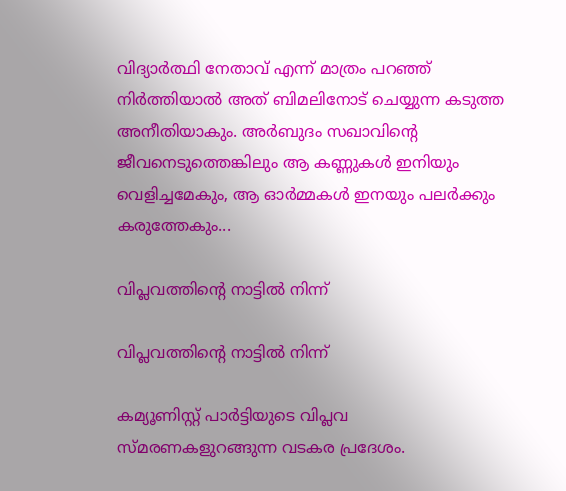വിദ്യാര്‍ത്ഥി നേതാവ് എന്ന് മാത്രം പറഞ്ഞ് നിര്‍ത്തിയാല്‍ അത് ബിമലിനോട് ചെയ്യുന്ന കടുത്ത അനീതിയാകും. അര്‍ബുദം സഖാവിന്‍റെ ജീവനെടുത്തെങ്കിലും ആ കണ്ണുകള്‍ ഇനിയും വെളിച്ചമേകും, ആ ഓര്‍മ്മകള്‍ ഇനയും പലര്‍ക്കും കരുത്തേകും...

വിപ്ലവത്തിന്റെ നാട്ടില്‍ നിന്ന്

വിപ്ലവത്തിന്റെ നാട്ടില്‍ നിന്ന്

കമ്യൂണിസ്റ്റ് പാര്‍ട്ടിയുടെ വിപ്ലവ സ്മരണകളുറങ്ങുന്ന വടകര പ്രദേശം.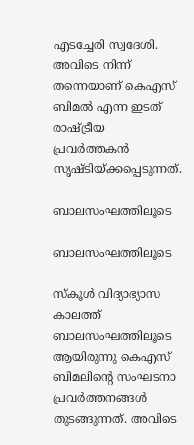എടച്ചേരി സ്വദേശി. അവിടെ നിന്ന് തന്നെയാണ് കെഎസ് ബിമല്‍ എന്ന ഇടത് രാഷ്ട്രീയ പ്രവര്‍ത്തകന്‍ സൃഷ്ടിയ്ക്കപ്പെടുന്നത്.

ബാലസംഘത്തിലൂടെ

ബാലസംഘത്തിലൂടെ

സ്‌കൂള്‍ വിദ്യാഭ്യാസ കാലത്ത് ബാലസംഘത്തിലൂടെ ആയിരുന്നു കെഎസ് ബിമലിന്റെ സംഘടനാ പ്രവര്‍ത്തനങ്ങള്‍ തുടങ്ങുന്നത്. അവിടെ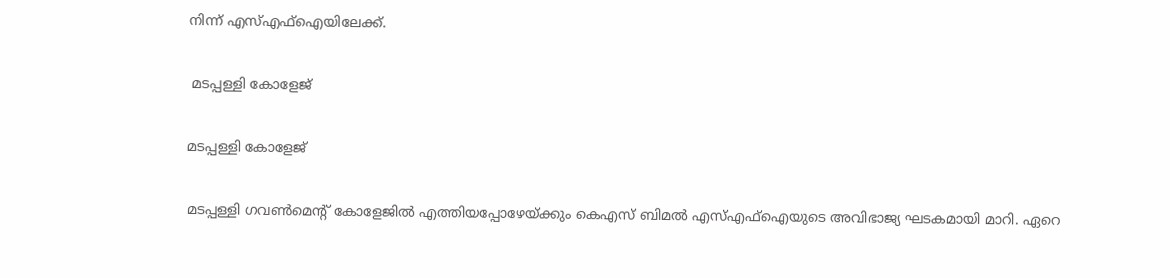നിന്ന് എസ്എഫ്‌ഐയിലേക്ക്.

 മടപ്പള്ളി കോളേജ്

മടപ്പള്ളി കോളേജ്

മടപ്പള്ളി ഗവണ്‍മെന്റ് കോളേജില്‍ എത്തിയപ്പോഴേയ്ക്കും കെഎസ് ബിമല്‍ എസ്എഫ്‌ഐയുടെ അവിഭാജ്യ ഘടകമായി മാറി. ഏറെ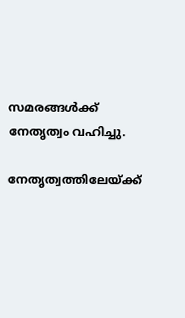സമരങ്ങള്‍ക്ക് നേതൃത്വം വഹിച്ചു.

നേതൃത്വത്തിലേയ്ക്ക്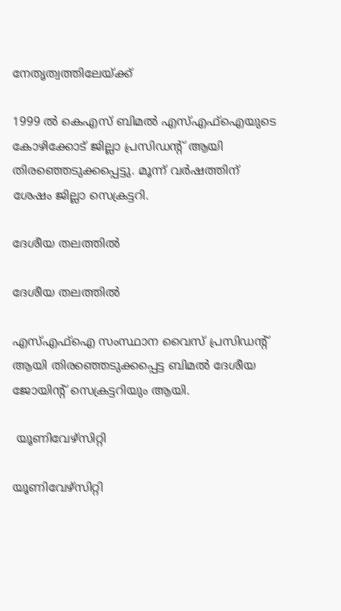നേതൃത്വത്തിലേയ്ക്ക്

1999 ല്‍ കെഎസ് ബിമല്‍ എസ്എഫ്‌ഐയുടെ കോഴിക്കോട് ജില്ലാ പ്രസിഡന്റ് ആയി തിരഞ്ഞെടുക്കപ്പെട്ടു. മൂന്ന് വര്‍ഷത്തിന് ശേഷം ജില്ലാ സെക്രട്ടറി.

ദേശീയ തലത്തില്‍

ദേശീയ തലത്തില്‍

എസ്എഫ്‌ഐ സംസ്ഥാന വൈസ് പ്രസിഡന്റ് ആയി തിരഞ്ഞെടുക്കപ്പെട്ട ബിമല്‍ ദേശീയ ജോയിന്റ് സെക്രട്ടറിയും ആയി.

 യൂണിവേഴ്‌സിറ്റി

യൂണിവേഴ്‌സിറ്റി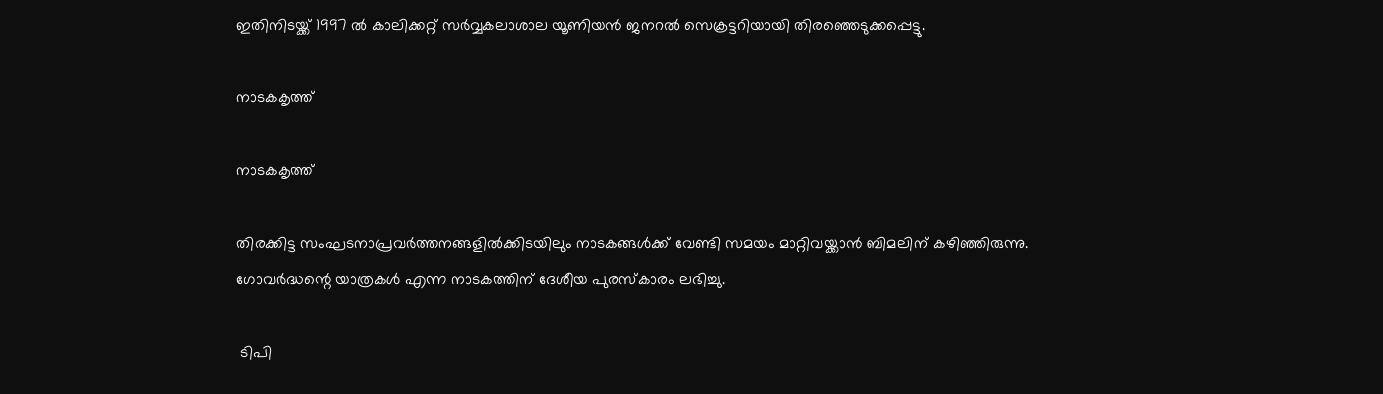ഇതിനിടയ്ക്ക് 1997 ല്‍ കാലിക്കറ്റ് സര്‍വ്വകലാശാല യൂണിയന്‍ ജനറല്‍ സെക്രട്ടറിയായി തിരഞ്ഞെടുക്കപ്പെട്ടു.

നാടകകൃത്ത്

നാടകകൃത്ത്

തിരക്കിട്ട സംഘടനാപ്രവര്‍ത്തനങ്ങളില്‍ക്കിടയിലും നാടകങ്ങള്‍ക്ക് വേണ്ടി സമയം മാറ്റിവയ്ക്കാന്‍ ബിമലിന് കഴിഞ്ഞിരുന്നു. ഗോവര്‍ദ്ധന്റെ യാത്രകള്‍ എന്ന നാടകത്തിന് ദേശീയ പുരസ്‌കാരം ലഭിച്ചു.

 ടിപി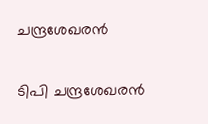ചന്ദ്രശേഖരന്‍

ടിപി ചന്ദ്രശേഖരന്‍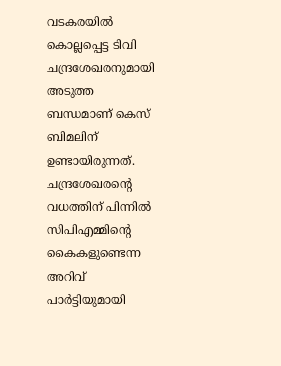വടകരയില്‍ കൊല്ലപ്പെട്ട ടിവി ചന്ദ്രശേഖരനുമായി അടുത്ത ബന്ധമാണ് കെസ് ബിമലിന് ഉണ്ടായിരുന്നത്. ചന്ദ്രശേഖരന്റെ വധത്തിന് പിന്നില്‍ സിപിഎമ്മിന്റെ കൈകളുണ്ടെന്ന അറിവ് പാര്‍ട്ടിയുമായി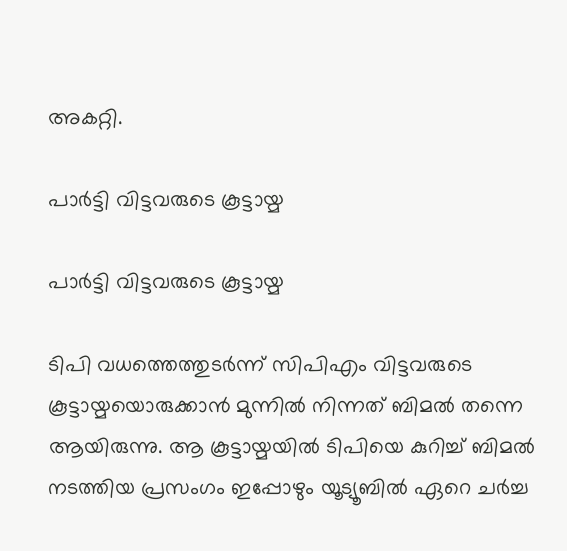അകറ്റി.

പാര്‍ട്ടി വിട്ടവരുടെ കൂട്ടായ്മ

പാര്‍ട്ടി വിട്ടവരുടെ കൂട്ടായ്മ

ടിപി വധത്തെത്തുടര്‍ന്ന് സിപിഎം വിട്ടവരുടെ കൂട്ടായ്മയൊരുക്കാന്‍ മുന്നില്‍ നിന്നത് ബിമല്‍ തന്നെ ആയിരുന്നു. ആ കൂട്ടായ്മയില്‍ ടിപിയെ കുറിച്ച് ബിമല്‍ നടത്തിയ പ്രസംഗം ഇപ്പോഴും യൂട്യൂബില്‍ ഏറെ ചര്‍ച്ച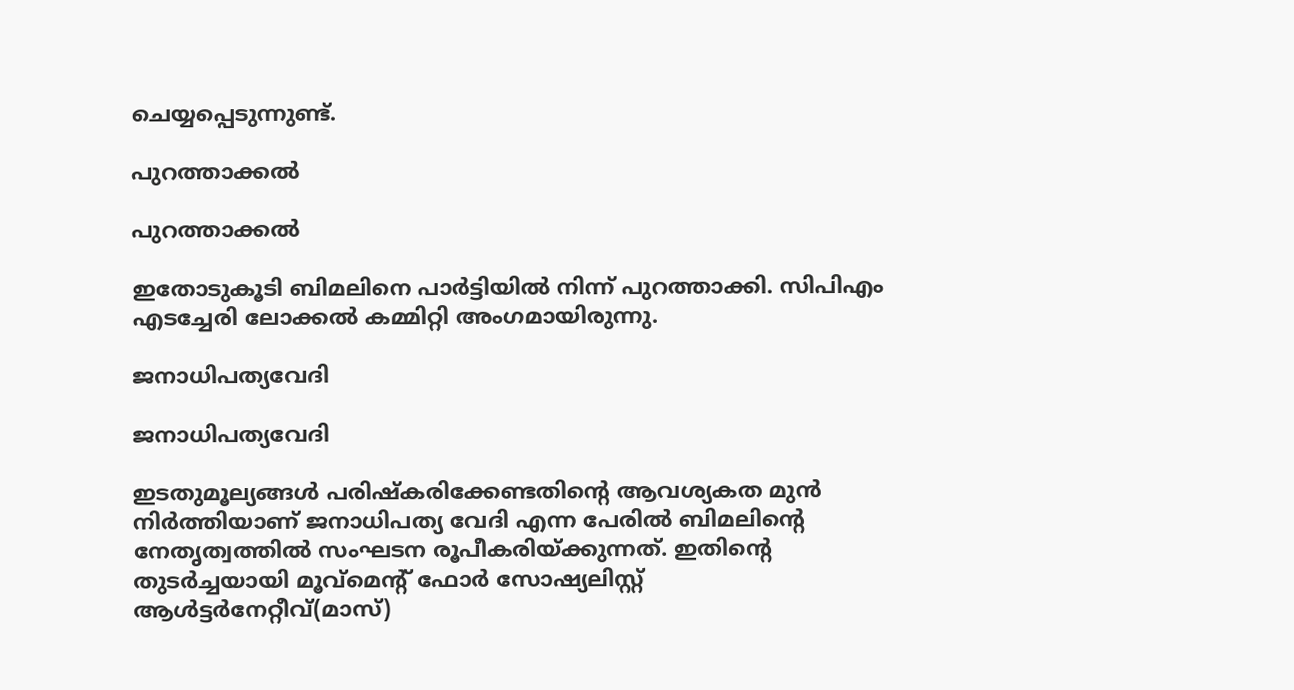ചെയ്യപ്പെടുന്നുണ്ട്.

പുറത്താക്കല്‍

പുറത്താക്കല്‍

ഇതോടുകൂടി ബിമലിനെ പാര്‍ട്ടിയില്‍ നിന്ന് പുറത്താക്കി. സിപിഎം എടച്ചേരി ലോക്കല്‍ കമ്മിറ്റി അംഗമായിരുന്നു.

ജനാധിപത്യവേദി

ജനാധിപത്യവേദി

ഇടതുമൂല്യങ്ങള്‍ പരിഷ്‌കരിക്കേണ്ടതിന്റെ ആവശ്യകത മുന്‍ നിര്‍ത്തിയാണ് ജനാധിപത്യ വേദി എന്ന പേരില്‍ ബിമലിന്റെ നേതൃത്വത്തില്‍ സംഘടന രൂപീകരിയ്ക്കുന്നത്. ഇതിന്റെ തുടര്‍ച്ചയായി മൂവ്‌മെന്റ് ഫോര്‍ സോഷ്യലിസ്റ്റ് ആള്‍ട്ടര്‍നേറ്റീവ്(മാസ്)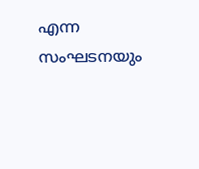എന്ന സംഘടനയും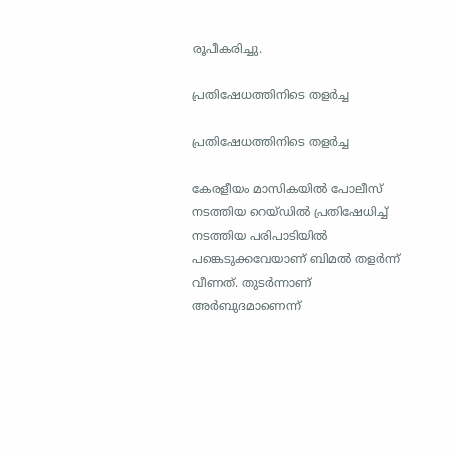രൂപീകരിച്ചു.

പ്രതിഷേധത്തിനിടെ തളര്‍ച്ച

പ്രതിഷേധത്തിനിടെ തളര്‍ച്ച

കേരളീയം മാസികയില്‍ പോലീസ് നടത്തിയ റെയ്ഡില്‍ പ്രതിഷേധിച്ച് നടത്തിയ പരിപാടിയില്‍ പങ്കെടുക്കവേയാണ് ബിമല്‍ തളര്‍ന്ന് വീണത്. തുടര്‍ന്നാണ് അര്‍ബുദമാണെന്ന്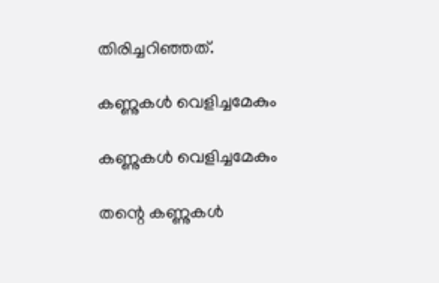തിരിച്ചറിഞ്ഞത്.

കണ്ണുകള്‍ വെളിച്ചമേകും

കണ്ണുകള്‍ വെളിച്ചമേകും

തന്റെ കണ്ണുകള്‍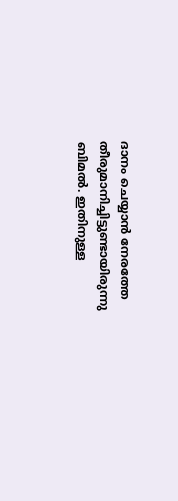ദാനം ചെയ്യാന്‍ നേരത്തേ തീരുമാനിച്ചിട്ടുണ്ടായിരുന്നു ബിമല്‍. ഇതിനുള്ള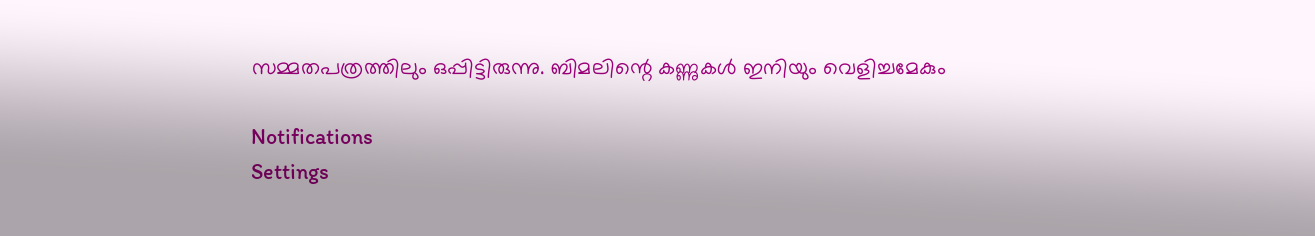സമ്മതപത്രത്തിലും ഒപ്പിട്ടിരുന്നു. ബിമലിന്റെ കണ്ണുകള്‍ ഇനിയും വെളിച്ചമേകും

Notifications
Settings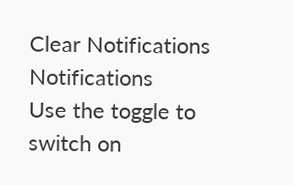Clear Notifications
Notifications
Use the toggle to switch on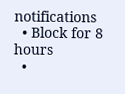notifications
  • Block for 8 hours
  •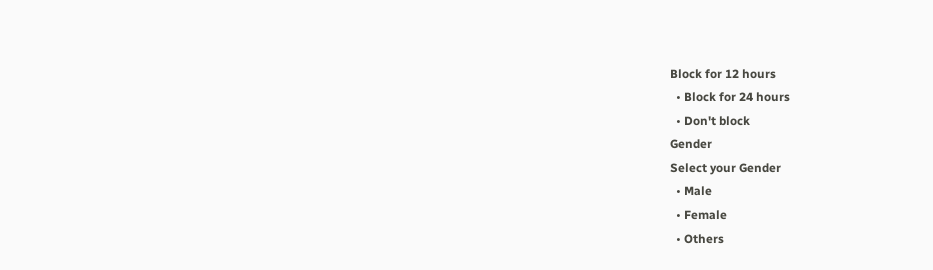Block for 12 hours
  • Block for 24 hours
  • Don't block
Gender
Select your Gender
  • Male
  • Female
  • Others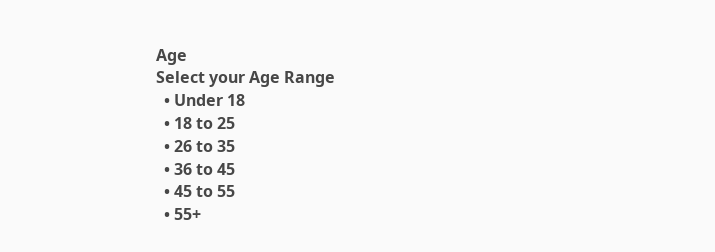Age
Select your Age Range
  • Under 18
  • 18 to 25
  • 26 to 35
  • 36 to 45
  • 45 to 55
  • 55+